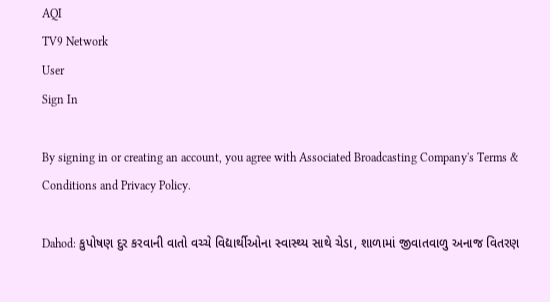AQI
TV9 Network
User
Sign In

By signing in or creating an account, you agree with Associated Broadcasting Company's Terms & Conditions and Privacy Policy.

Dahod: કુપોષણ દુર કરવાની વાતો વચ્ચે વિદ્યાર્થીઓના સ્વાસ્થ્ય સાથે ચેડા, શાળામાં જીવાતવાળુ અનાજ વિતરણ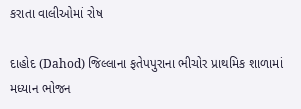કરાતા વાલીઓમાં રોષ

દાહોદ (Dahod) જિલ્લાના ફતેપપુરાના ભીચોર પ્રાથમિક શાળામાં મધ્યાન ભોજન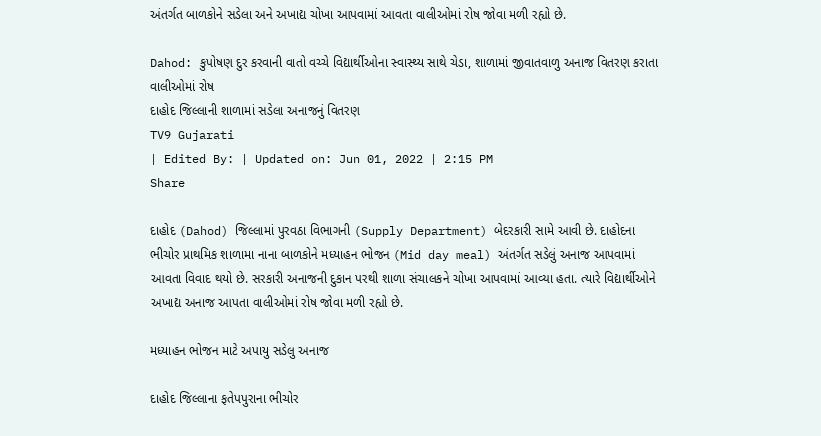અંતર્ગત બાળકોને સડેલા અને અખાદ્ય ચોખા આપવામાં આવતા વાલીઓમાં રોષ જોવા મળી રહ્યો છે.

Dahod: કુપોષણ દુર કરવાની વાતો વચ્ચે વિદ્યાર્થીઓના સ્વાસ્થ્ય સાથે ચેડા, શાળામાં જીવાતવાળુ અનાજ વિતરણ કરાતા વાલીઓમાં રોષ
દાહોદ જિલ્લાની શાળામાં સડેલા અનાજનું વિતરણ
TV9 Gujarati
| Edited By: | Updated on: Jun 01, 2022 | 2:15 PM
Share

દાહોદ (Dahod) જિલ્લામાં પુરવઠા વિભાગની (Supply Department) બેદરકારી સામે આવી છે. દાહોદના ભીચોર પ્રાથમિક શાળામા નાના બાળકોને મધ્યાહન ભોજન (Mid day meal) અંતર્ગત સડેલું અનાજ આપવામાં આવતા વિવાદ થયો છે. સરકારી અનાજની દુકાન પરથી શાળા સંચાલકને ચોખા આપવામાં આવ્યા હતા. ત્યારે વિદ્યાર્થીઓને અખાદ્ય અનાજ આપતા વાલીઓમાં રોષ જોવા મળી રહ્યો છે.

મધ્યાહન ભોજન માટે અપાયુ સડેલુ અનાજ

દાહોદ જિલ્લાના ફતેપપુરાના ભીચોર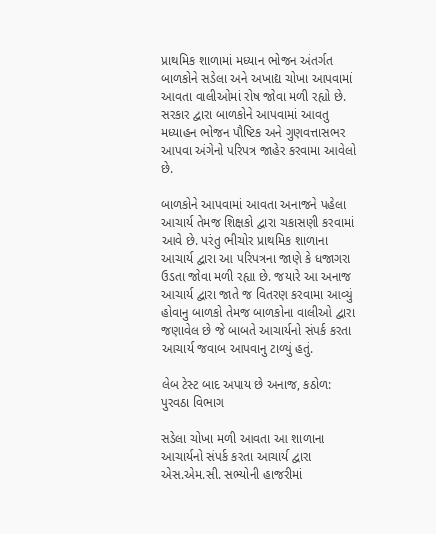પ્રાથમિક શાળામાં મધ્યાન ભોજન અંતર્ગત બાળકોને સડેલા અને અખાદ્ય ચોખા આપવામાં આવતા વાલીઓમાં રોષ જોવા મળી રહ્યો છે. સરકાર દ્વારા બાળકોને આપવામાં આવતુ મધ્યાહન ભોજન પૌષ્ટિક અને ગુણવત્તાસભર આપવા અંગેનો પરિપત્ર જાહેર કરવામા આવેલો છે.

બાળકોને આપવામાં આવતા અનાજને પહેલા આચાર્ય તેમજ શિક્ષકો દ્વારા ચકાસણી કરવામાં આવે છે. પરંતુ ભીચોર પ્રાથમિક શાળાના આચાર્ય દ્વારા આ પરિપત્રના જાણે કે ધજાગરા ઉડતા જોવા મળી રહ્યા છે. જયારે આ અનાજ આચાર્ય દ્વારા જાતે જ વિતરણ કરવામા આવ્યું હોવાનુ બાળકો તેમજ બાળકોના વાલીઓ દ્વારા જણાવેલ છે જે બાબતે આચાર્યનો સંપર્ક કરતા આચાર્ય જવાબ આપવાનુ ટાળ્યું હતું.

લેબ ટેસ્ટ બાદ અપાય છે અનાજ, કઠોળ: પુરવઠા વિભાગ

સડેલા ચોખા મળી આવતા આ શાળાના આચાર્યનો સંપર્ક કરતા આચાર્ય દ્વારા એસ.એમ.સી. સભ્યોની હાજરીમાં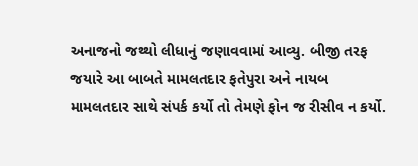અનાજનો જથ્થો લીધાનું જણાવવામાં આવ્યુ. બીજી તરફ જયારે આ બાબતે મામલતદાર ફતેપુરા અને નાયબ મામલતદાર સાથે સંપર્ક કર્યો તો તેમણે ફોન જ રીસીવ ન કર્યો.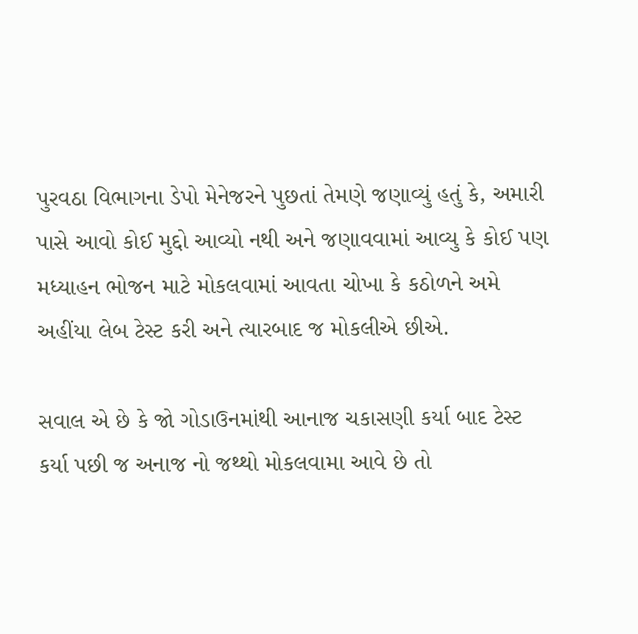પુરવઠા વિભાગના ડેપો મેનેજરને પુછતાં તેમણે જણાવ્યું હતું કે, અમારી પાસે આવો કોઈ મુદ્દો આવ્યો નથી અને જણાવવામાં આવ્યુ કે કોઈ પણ મધ્યાહન ભોજન માટે મોકલવામાં આવતા ચોખા કે કઠોળને અમે અહીંયા લેબ ટેસ્ટ કરી અને ત્યારબાદ જ મોકલીએ છીએ.

સવાલ એ છે કે જો ગોડાઉનમાંથી આનાજ ચકાસણી કર્યા બાદ ટેસ્ટ કર્યા પછી જ અનાજ નો જથ્થો મોકલવામા આવે છે તો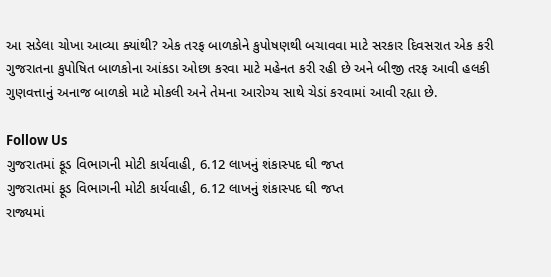આ સડેલા ચોખા આવ્યા ક્યાંથી? એક તરફ બાળકોને કુપોષણથી બચાવવા માટે સરકાર દિવસરાત એક કરી ગુજરાતના કુપોષિત બાળકોના આંકડા ઓછા કરવા માટે મહેનત કરી રહી છે અને બીજી તરફ આવી હલકી ગુણવત્તાનું અનાજ બાળકો માટે મોકલી અને તેમના આરોગ્ય સાથે ચેડાં કરવામાં આવી રહ્યા છે.

Follow Us
ગુજરાતમાં ફૂડ વિભાગની મોટી કાર્યવાહી, 6.12 લાખનું શંકાસ્પદ ઘી જપ્ત
ગુજરાતમાં ફૂડ વિભાગની મોટી કાર્યવાહી, 6.12 લાખનું શંકાસ્પદ ઘી જપ્ત
રાજ્યમાં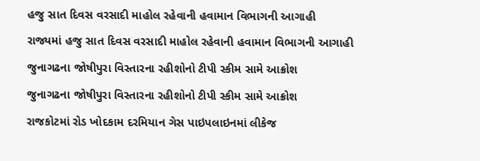હજુ સાત દિવસ વરસાદી માહોલ રહેવાની હવામાન વિભાગની આગાહી
રાજ્યમાં હજુ સાત દિવસ વરસાદી માહોલ રહેવાની હવામાન વિભાગની આગાહી
જુનાગઢના જોષીપુરા વિસ્તારના રહીશોનો ટીપી સ્કીમ સામે આક્રોશ
જુનાગઢના જોષીપુરા વિસ્તારના રહીશોનો ટીપી સ્કીમ સામે આક્રોશ
રાજકોટમાં રોડ ખોદકામ દરમિયાન ગેસ પાઇપલાઇનમાં લીકેજ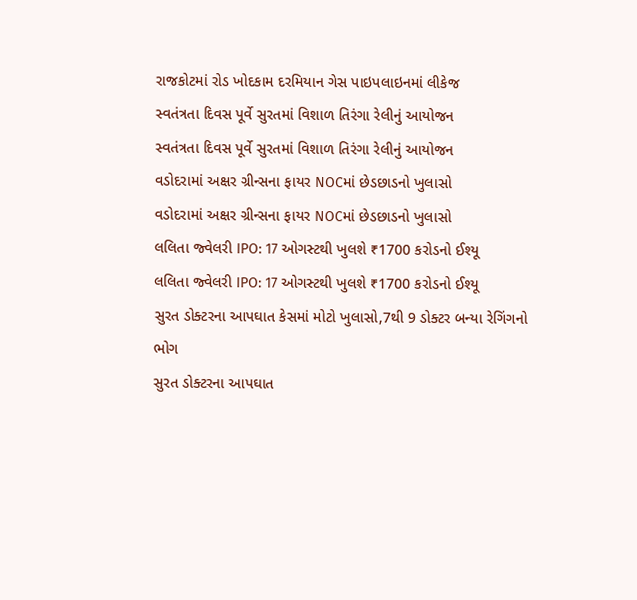રાજકોટમાં રોડ ખોદકામ દરમિયાન ગેસ પાઇપલાઇનમાં લીકેજ
સ્વતંત્રતા દિવસ પૂર્વે સુરતમાં વિશાળ તિરંગા રેલીનું આયોજન
સ્વતંત્રતા દિવસ પૂર્વે સુરતમાં વિશાળ તિરંગા રેલીનું આયોજન
વડોદરામાં અક્ષર ગ્રીન્સના ફાયર NOCમાં છેડછાડનો ખુલાસો
વડોદરામાં અક્ષર ગ્રીન્સના ફાયર NOCમાં છેડછાડનો ખુલાસો
લલિતા જ્વેલરી IPO: 17 ઓગસ્ટથી ખુલશે ₹1700 કરોડનો ઈશ્યૂ
લલિતા જ્વેલરી IPO: 17 ઓગસ્ટથી ખુલશે ₹1700 કરોડનો ઈશ્યૂ
સુરત ડોક્ટરના આપઘાત કેસમાં મોટો ખુલાસો,7થી 9 ડોક્ટર બન્યા રેગિંગનો ભોગ
સુરત ડોક્ટરના આપઘાત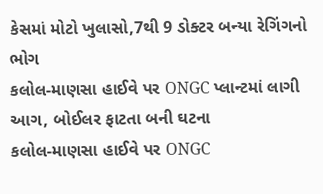કેસમાં મોટો ખુલાસો,7થી 9 ડોક્ટર બન્યા રેગિંગનો ભોગ
કલોલ-માણસા હાઈવે પર ONGC પ્લાન્ટમાં લાગી આગ, બોઈલર ફાટતા બની ઘટના
કલોલ-માણસા હાઈવે પર ONGC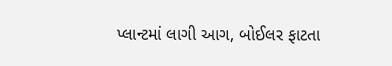પ્લાન્ટમાં લાગી આગ, બોઈલર ફાટતા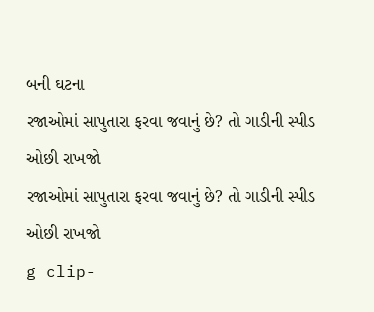બની ઘટના
રજાઓમાં સાપુતારા ફરવા જવાનું છે? તો ગાડીની સ્પીડ ઓછી રાખજો
રજાઓમાં સાપુતારા ફરવા જવાનું છે? તો ગાડીની સ્પીડ ઓછી રાખજો
g clip-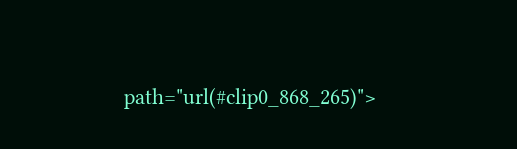path="url(#clip0_868_265)">